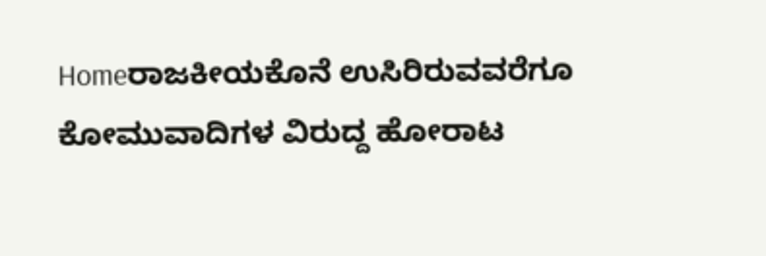Homeರಾಜಕೀಯಕೊನೆ ಉಸಿರಿರುವವರೆಗೂ ಕೋಮುವಾದಿಗಳ ವಿರುದ್ದ ಹೋರಾಟ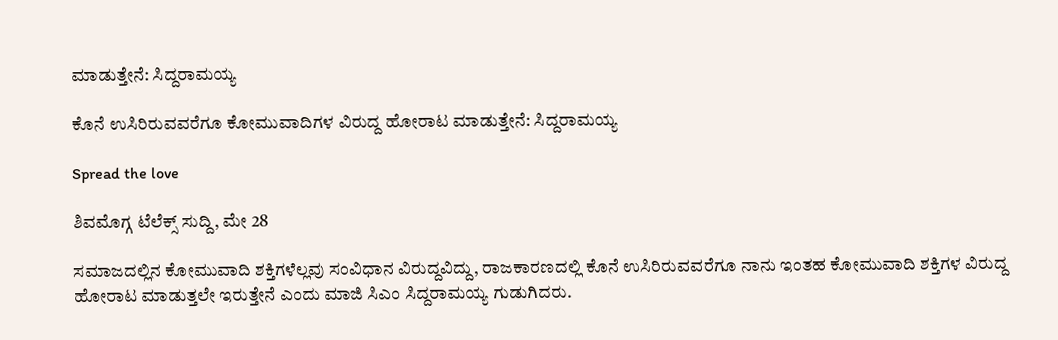ಮಾಡುತ್ತೇನೆ: ಸಿದ್ದರಾಮಯ್ಯ

ಕೊನೆ ಉಸಿರಿರುವವರೆಗೂ ಕೋಮುವಾದಿಗಳ ವಿರುದ್ದ ಹೋರಾಟ ಮಾಡುತ್ತೇನೆ: ಸಿದ್ದರಾಮಯ್ಯ

Spread the love

ಶಿವಮೊಗ್ಗ ಟೆಲೆಕ್ಸ್ ಸುದ್ದಿ, ಮೇ 28

ಸಮಾಜದಲ್ಲಿನ ಕೋಮುವಾದಿ ಶಕ್ತಿಗಳೆಲ್ಲವು ಸಂವಿಧಾನ ವಿರುದ್ದವಿದ್ದು, ರಾಜಕಾರಣದಲ್ಲಿ ಕೊನೆ ಉಸಿರಿರುವವರೆಗೂ ನಾನು ಇಂತಹ ಕೋಮುವಾದಿ ಶಕ್ತಿಗಳ ವಿರುದ್ದ ಹೋರಾಟ ಮಾಡುತ್ತಲೇ ಇರುತ್ತೇನೆ ಎಂದು ಮಾಜಿ ಸಿಎಂ ಸಿದ್ದರಾಮಯ್ಯ ಗುಡುಗಿದರು.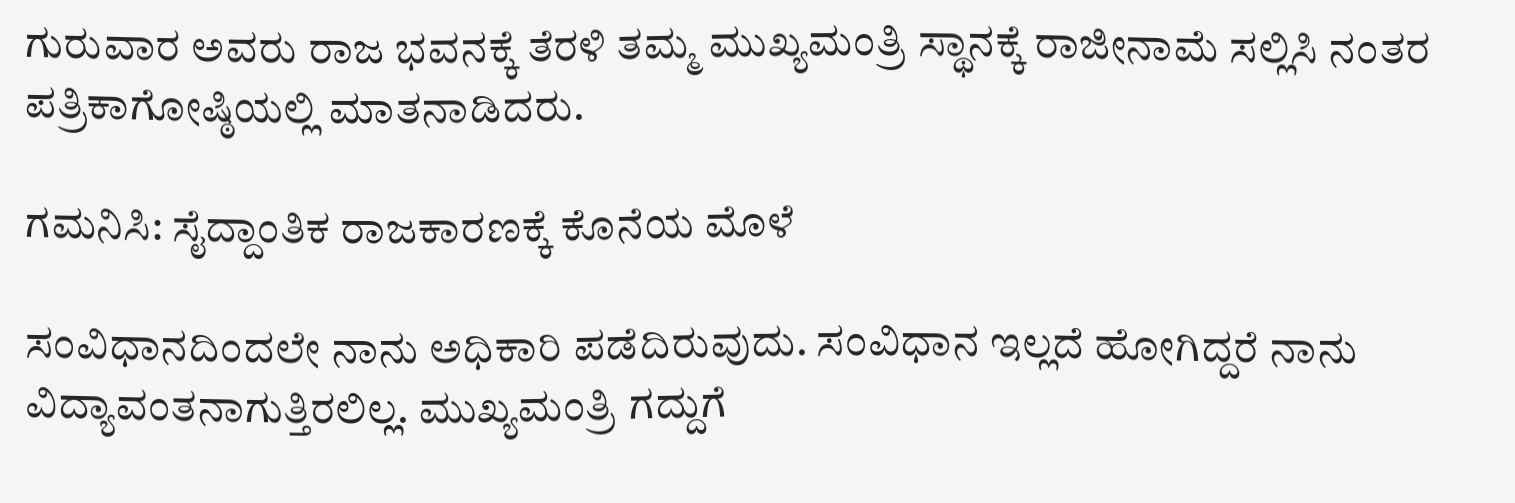ಗುರುವಾರ ಅವರು ರಾಜ ಭವನಕ್ಕೆ ತೆರಳಿ ತಮ್ಮ ಮುಖ್ಯಮಂತ್ರಿ ಸ್ಥಾನಕ್ಕೆ ರಾಜೀನಾಮೆ ಸಲ್ಲಿಸಿ ನಂತರ ಪತ್ರಿಕಾಗೋಷ್ಠಿಯಲ್ಲಿ ಮಾತನಾಡಿದರು.

ಗಮನಿಸಿ: ಸೈದ್ದಾಂತಿಕ ರಾಜಕಾರಣಕ್ಕೆ ಕೊನೆಯ ಮೊಳೆ

ಸಂವಿಧಾನದಿಂದಲೇ ನಾನು ಅಧಿಕಾರಿ ಪಡೆದಿರುವುದು. ಸಂವಿಧಾನ ಇಲ್ಲದೆ ಹೋಗಿದ್ದರೆ ನಾನು ವಿದ್ಯಾವಂತನಾಗುತ್ತಿರಲಿಲ್ಲ. ಮುಖ್ಯಮಂತ್ರಿ ಗದ್ದುಗೆ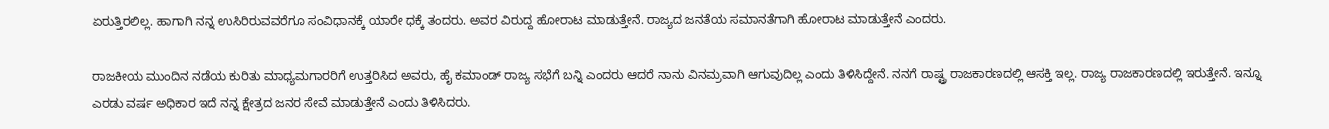ಏರುತ್ತಿರಲಿಲ್ಲ. ಹಾಗಾಗಿ ನನ್ನ ಉಸಿರಿರುವವರೆಗೂ ಸಂವಿಧಾನಕ್ಕೆ ಯಾರೇ ಧಕ್ಕೆ ತಂದರು. ಅವರ ವಿರುದ್ದ ಹೋರಾಟ ಮಾಡುತ್ತೇನೆ. ರಾಜ್ಯದ ಜನತೆಯ ಸಮಾನತೆಗಾಗಿ ಹೋರಾಟ ಮಾಡುತ್ತೇನೆ ಎಂದರು.

ರಾಜಕೀಯ ಮುಂದಿನ ನಡೆಯ ಕುರಿತು ಮಾಧ್ಯಮಗಾರರಿಗೆ ಉತ್ತರಿಸಿದ ಅವರು, ಹೈ ಕಮಾಂಡ್ ರಾಜ್ಯ ಸಭೆಗೆ ಬನ್ನಿ ಎಂದರು ಆದರೆ ನಾನು ವಿನಮ್ರವಾಗಿ ಆಗುವುದಿಲ್ಲ ಎಂದು ತಿಳಿಸಿದ್ದೇನೆ. ನನಗೆ ರಾಷ್ಟ್ರ ರಾಜಕಾರಣದಲ್ಲಿ ಆಸಕ್ತಿ ಇಲ್ಲ. ರಾಜ್ಯ ರಾಜಕಾರಣದಲ್ಲಿ ಇರುತ್ತೇನೆ. ಇನ್ನೂ ಎರಡು ವರ್ಷ ಅಧಿಕಾರ ಇದೆ ನನ್ನ ಕ್ಷೇತ್ರದ ಜನರ ಸೇವೆ ಮಾಡುತ್ತೇನೆ ಎಂದು ತಿಳಿಸಿದರು.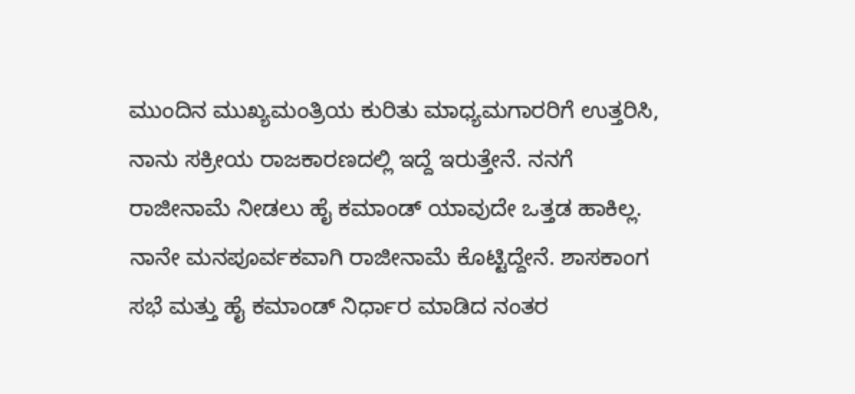ಮುಂದಿನ ಮುಖ್ಯಮಂತ್ರಿಯ ಕುರಿತು ಮಾಧ್ಯಮಗಾರರಿಗೆ ಉತ್ತರಿಸಿ, ನಾನು ಸಕ್ರೀಯ ರಾಜಕಾರಣದಲ್ಲಿ ಇದ್ದೆ ಇರುತ್ತೇನೆ. ನನಗೆ ರಾಜೀನಾಮೆ ನೀಡಲು ಹೈ ಕಮಾಂಡ್ ಯಾವುದೇ ಒತ್ತಡ ಹಾಕಿಲ್ಲ. ನಾನೇ ಮನಪೂರ್ವಕವಾಗಿ ರಾಜೀನಾಮೆ ಕೊಟ್ಟಿದ್ದೇನೆ. ಶಾಸಕಾಂಗ ಸಭೆ ಮತ್ತು ಹೈ ಕಮಾಂಡ್ ನಿರ್ಧಾರ ಮಾಡಿದ ನಂತರ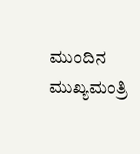ಮುಂದಿನ ಮುಖ್ಯಮಂತ್ರಿ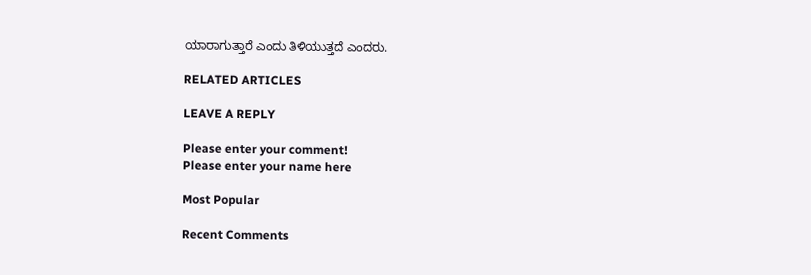ಯಾರಾಗುತ್ತಾರೆ ಎಂದು ತಿಳಿಯುತ್ತದೆ ಎಂದರು.

RELATED ARTICLES

LEAVE A REPLY

Please enter your comment!
Please enter your name here

Most Popular

Recent Comments